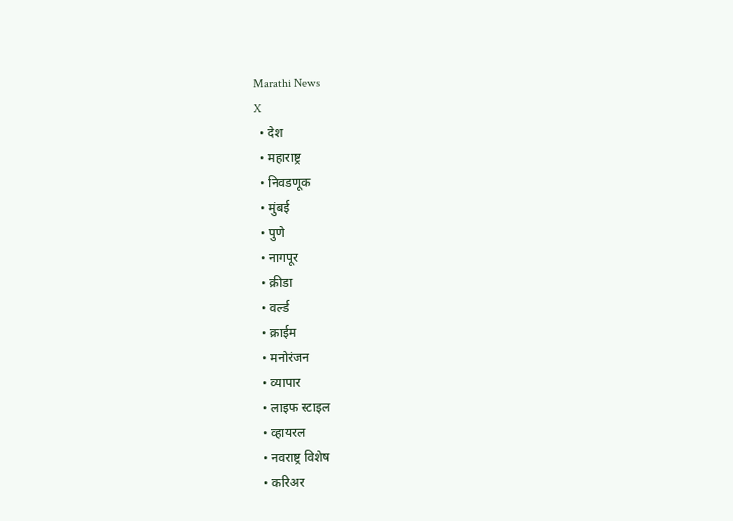Marathi News
X
  • देश
  • महाराष्ट्र
  • निवडणूक
  • मुंबई
  • पुणे
  • नागपूर
  • क्रीडा
  • वर्ल्ड
  • क्राईम
  • मनोरंजन
  • व्यापार
  • लाइफ स्टाइल
  • व्हायरल
  • नवराष्ट्र विशेष
  • करिअर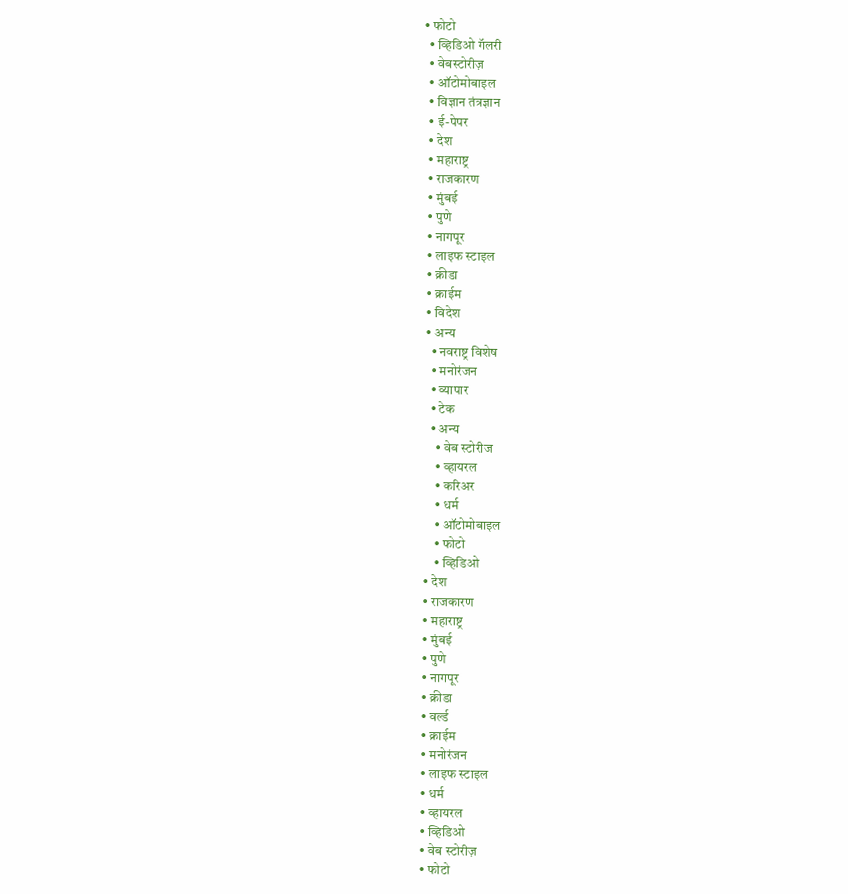• फोटो
  • व्हिडिओ गॅलरी
  • वेबस्टोरीज़
  • ऑटोमोबाइल
  • विज्ञान तंत्रज्ञान
  • ई-पेपर
  • देश
  • महाराष्ट्र
  • राजकारण
  • मुंबई
  • पुणे
  • नागपूर
  • लाइफ स्टाइल
  • क्रीडा
  • क्राईम
  • विदेश
  • अन्य
    • नवराष्ट्र विशेष
    • मनोरंजन
    • व्यापार
    • टेक
    • अन्य
      • वेब स्टोरीज
      • व्हायरल
      • करिअर
      • धर्म
      • ऑटोमोबाइल
      • फोटो
      • व्हिडिओ
  • देश
  • राजकारण
  • महाराष्ट्र
  • मुंबई
  • पुणे
  • नागपूर
  • क्रीडा
  • वर्ल्ड
  • क्राईम
  • मनोरंजन
  • लाइफ स्टाइल
  • धर्म
  • व्हायरल
  • व्हिडिओ
  • वेब स्टोरीज़
  • फोटो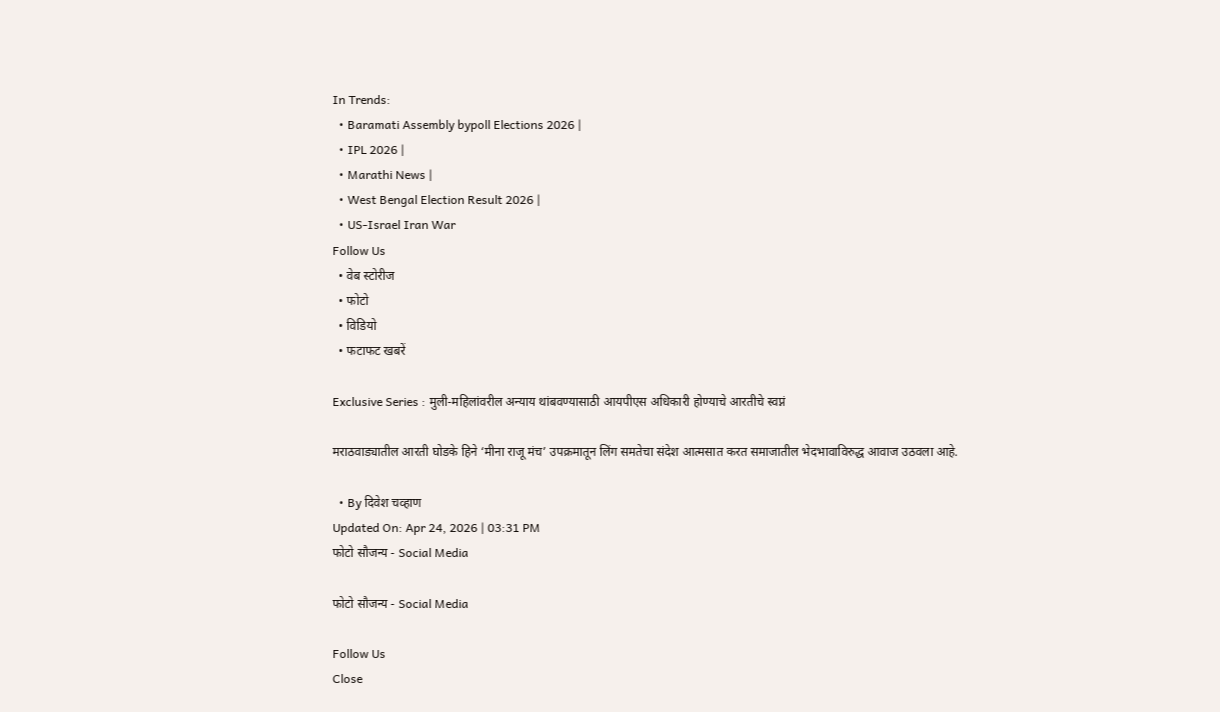In Trends:
  • Baramati Assembly bypoll Elections 2026 |
  • IPL 2026 |
  • Marathi News |
  • West Bengal Election Result 2026 |
  • US-Israel Iran War
Follow Us
  • वेब स्टोरीज
  • फोटो
  • विडियो
  • फटाफट खबरें

Exclusive Series : मुली-महिलांवरील अन्याय थांबवण्यासाठी आयपीएस अधिकारी होण्याचे आरतीचे स्वप्नं

मराठवाड्यातील आरती घोडके हिने ‘मीना राजू मंच’ उपक्रमातून लिंग समतेचा संदेश आत्मसात करत समाजातील भेदभावाविरुद्ध आवाज उठवला आहे.

  • By दिवेश चव्हाण
Updated On: Apr 24, 2026 | 03:31 PM
फोटो सौजन्य - Social Media

फोटो सौजन्य - Social Media

Follow Us
Close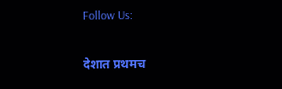Follow Us:

देशात प्रथमच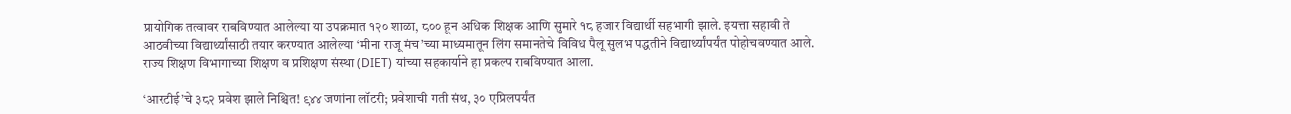प्रायोगिक तत्वावर राबविण्यात आलेल्या या उपक्रमात १२० शाळा, ८०० हून अधिक शिक्षक आणि सुमारे १८ हजार विद्यार्थी सहभागी झाले. इयत्ता सहावी ते आठवीच्या विद्यार्थ्यांसाठी तयार करण्यात आलेल्या ‘मीना राजू मंच’च्या माध्यमातून लिंग समानतेचे विविध पैलू सुलभ पद्धतीने विद्यार्थ्यांपर्यंत पोहोचवण्यात आले. राज्य शिक्षण विभागाच्या शिक्षण व प्रशिक्षण संस्था (DIET) यांच्या सहकार्याने हा प्रकल्प राबविण्यात आला.

‘आरटीई’चे ३८२ प्रवेश झाले निश्चित! ९४४ जणांना लॉटरी; प्रवेशाची गती संथ, ३० एप्रिलपर्यंत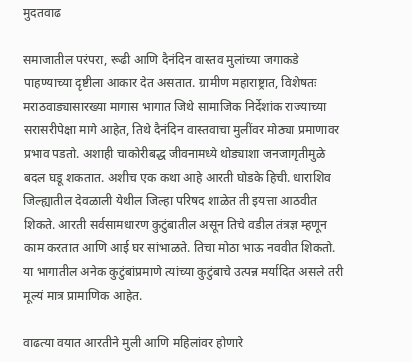मुदतवाढ

समाजातील परंपरा, रूढी आणि दैनंदिन वास्तव मुलांच्या जगाकडे पाहण्याच्या दृष्टीला आकार देत असतात. ग्रामीण महाराष्ट्रात, विशेषतः मराठवाड्यासारख्या मागास भागात जिथे सामाजिक निर्देशांक राज्याच्या सरासरीपेक्षा मागे आहेत, तिथे दैनंदिन वास्तवाचा मुलींवर मोठ्या प्रमाणावर प्रभाव पडतो. अशाही चाकोरीबद्ध जीवनामध्ये थोड्याशा जनजागृतीमुळे बदल घडू शकतात. अशीच एक कथा आहे आरती घोडके हिची. धाराशिव जिल्ह्यातील देवळाली येथील जिल्हा परिषद शाळेत ती इयत्ता आठवीत शिकते. आरती सर्वसामधारण कुटुंबातील असून तिचे वडील तंत्रज्ञ म्हणून काम करतात आणि आई घर सांभाळते. तिचा मोठा भाऊ नववीत शिकतो. या भागातील अनेक कुटुंबांप्रमाणे त्यांच्या कुटुंबाचे उत्पन्न मर्यादित असले तरी मूल्यं मात्र प्रामाणिक आहेत.

वाढत्या वयात आरतीने मुली आणि महिलांवर होणारे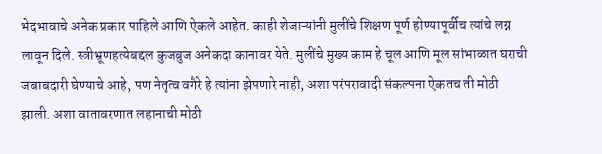भेदभावाचे अनेक प्रकार पाहिले आणि ऐकले आहेत. काही शेजाऱ्यांनी मुलींचे शिक्षण पूर्ण होण्यापूर्वीच त्यांचे लग्न लावून दिले. स्त्रीभ्रूणहत्येबद्दल कुजबुज अनेकदा कानावर येते. मुलींचे मुख्य काम हे चूल आणि मूल सांभाळात घराची जबाबदारी घेण्याचे आहे, पण नेतृत्व वगैरे हे त्यांना झेपणारे नाही, अशा परंपरावादी संकल्पना ऐकतच ती मोठी झाली. अशा वातावरणात लहानाची मोठी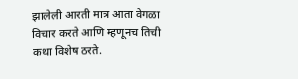झालेली आरती मात्र आता वेगळा विचार करते आणि म्हणूनच तिची कथा विशेष ठरते.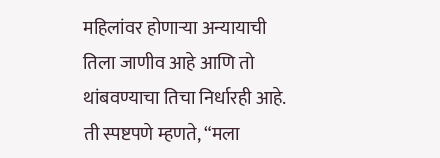महिलांवर होणाऱ्या अन्यायाची तिला जाणीव आहे आणि तो थांबवण्याचा तिचा निर्धारही आहे. ती स्पष्टपणे म्हणते, “मला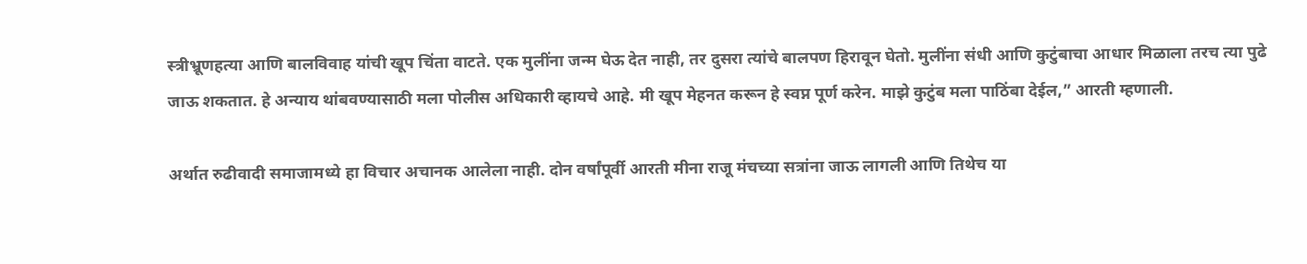स्त्रीभ्रूणहत्या आणि बालविवाह यांची खूप चिंता वाटते. एक मुलींना जन्म घेऊ देत नाही, तर दुसरा त्यांचे बालपण हिरावून घेतो. मुलींना संधी आणि कुटुंबाचा आधार मिळाला तरच त्या पुढे जाऊ शकतात. हे अन्याय थांबवण्यासाठी मला पोलीस अधिकारी व्हायचे आहे. मी खूप मेहनत करून हे स्वप्न पूर्ण करेन. माझे कुटुंब मला पाठिंबा देईल,” आरती म्हणाली.

अर्थात रुढीवादी समाजामध्ये हा विचार अचानक आलेला नाही. दोन वर्षांपूर्वी आरती मीना राजू मंचच्या सत्रांना जाऊ लागली आणि तिथेच या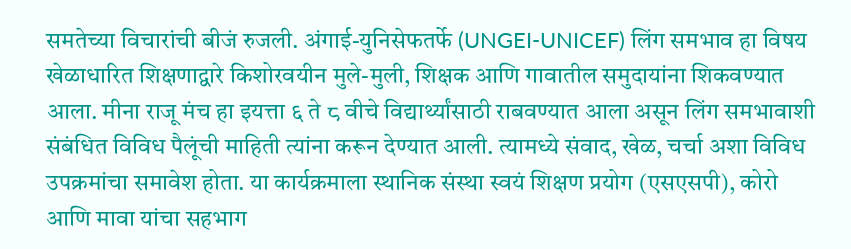समतेच्या विचारांची बीजं रुजली. अंगाई-युनिसेफतर्फे (UNGEI-UNICEF) लिंग समभाव हा विषय खेळाधारित शिक्षणाद्वारे किशोरवयीन मुले-मुली, शिक्षक आणि गावातील समुदायांना शिकवण्यात आला. मीना राजू मंच हा इयत्ता ६ ते ८ वीचे विद्यार्थ्यांसाठी राबवण्यात आला असून लिंग समभावाशी संबंधित विविध पैलूंची माहिती त्यांना करून देण्यात आली. त्यामध्ये संवाद, खेळ, चर्चा अशा विविध उपक्रमांचा समावेश होता. या कार्यक्रमाला स्थानिक संस्था स्वयं शिक्षण प्रयोग (एसएसपी), कोरो आणि मावा यांचा सहभाग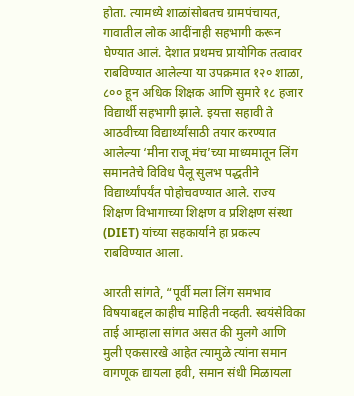होता. त्यामध्ये शाळांसोबतच ग्रामपंचायत, गावातील लोक आदींनाही सहभागी करून घेण्यात आलं. देशात प्रथमच प्रायोगिक तत्वावर राबविण्यात आलेल्या या उपक्रमात १२० शाळा, ८०० हून अधिक शिक्षक आणि सुमारे १८ हजार विद्यार्थी सहभागी झाले. इयत्ता सहावी ते आठवीच्या विद्यार्थ्यांसाठी तयार करण्यात आलेल्या ‘मीना राजू मंच’च्या माध्यमातून लिंग समानतेचे विविध पैलू सुलभ पद्धतीने विद्यार्थ्यांपर्यंत पोहोचवण्यात आले. राज्य शिक्षण विभागाच्या शिक्षण व प्रशिक्षण संस्था (DIET) यांच्या सहकार्याने हा प्रकल्प राबविण्यात आला.

आरती सांगते, “पूर्वी मला लिंग समभाव विषयाबद्दल काहीच माहिती नव्हती. स्वयंसेविका ताई आम्हाला सांगत असत की मुलगे आणि मुली एकसारखे आहेत त्यामुळे त्यांना समान वागणूक द्यायला हवी, समान संधी मिळायला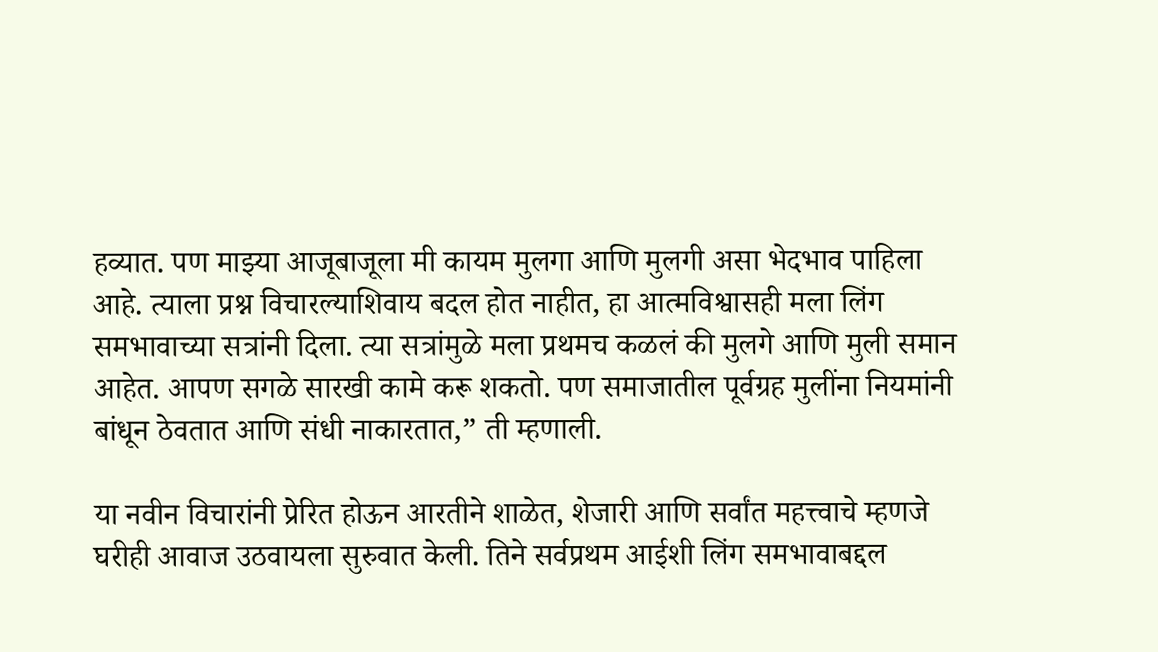हव्यात. पण माझ्या आजूबाजूला मी कायम मुलगा आणि मुलगी असा भेदभाव पाहिला आहे. त्याला प्रश्न विचारल्याशिवाय बदल होत नाहीत, हा आत्मविश्वासही मला लिंग समभावाच्या सत्रांनी दिला. त्या सत्रांमुळे मला प्रथमच कळलं की मुलगे आणि मुली समान आहेत. आपण सगळे सारखी कामे करू शकतो. पण समाजातील पूर्वग्रह मुलींना नियमांनी बांधून ठेवतात आणि संधी नाकारतात,” ती म्हणाली.

या नवीन विचारांनी प्रेरित होऊन आरतीने शाळेत, शेजारी आणि सर्वांत महत्त्वाचे म्हणजे घरीही आवाज उठवायला सुरुवात केली. तिने सर्वप्रथम आईशी लिंग समभावाबद्दल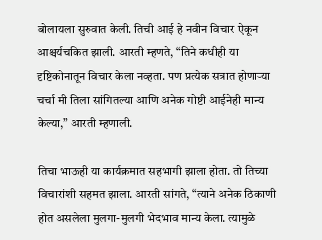बोलायला सुरुवात केली. तिची आई हे नवीन विचार ऐकून आश्चर्यचकित झाली. आरती म्हणते, “तिने कधीही या दृष्टिकोनातून विचार केला नव्हता. पण प्रत्येक सत्रात होणाऱ्या चर्चा मी तिला सांगितल्या आणि अनेक गोष्टी आईनेही मान्य केल्या,” आरती म्हणाली.

तिचा भाऊही या कार्यक्रमात सहभागी झाला होता. तो तिच्या विचारांशी सहमत झाला. आरती सांगते, “त्याने अनेक ठिकाणी होत असलेला मुलगा-मुलगी भेदभाव मान्य केला. त्यामुळे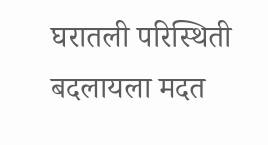घरातली परिस्थिती बदलायला मदत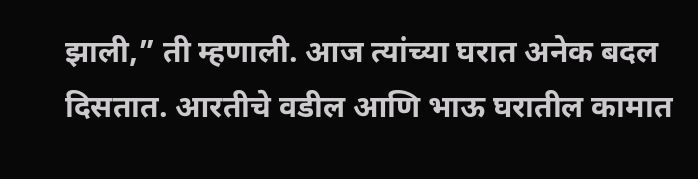झाली,” ती म्हणाली. आज त्यांच्या घरात अनेक बदल दिसतात. आरतीचे वडील आणि भाऊ घरातील कामात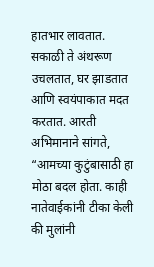हातभार लावतात. सकाळी ते अंथरूण उचलतात, घर झाडतात आणि स्वयंपाकात मदत करतात. आरती अभिमानाने सांगते, “आमच्या कुटुंबासाठी हा मोठा बदल होता. काही नातेवाईकांनी टीका केली की मुलांनी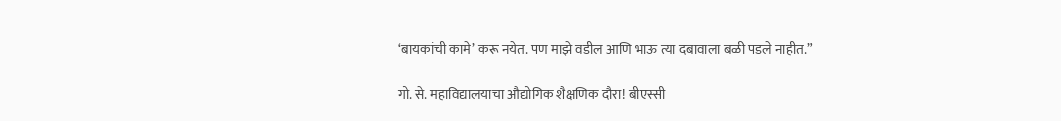‘बायकांची कामे’ करू नयेत. पण माझे वडील आणि भाऊ त्या दबावाला बळी पडले नाहीत.”

गो. से. महाविद्यालयाचा औद्योगिक शैक्षणिक दौरा! बीएस्सी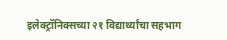इलेक्ट्रॉनिक्सच्या २१ विद्यार्थ्यांचा सहभाग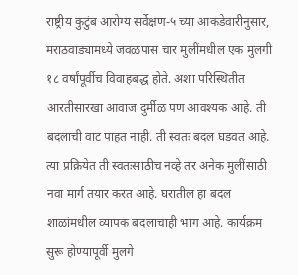राष्ट्रीय कुटुंब आरोग्य सर्वेक्षण-५ च्या आकडेवारीनुसार, मराठवाड्यामध्ये जवळपास चार मुलींमधील एक मुलगी १८ वर्षांपूर्वीच विवाहबद्ध होते. अशा परिस्थितीत आरतीसारखा आवाज दुर्मीळ पण आवश्यक आहे. ती बदलाची वाट पाहत नाही. ती स्वतः बदल घडवत आहे. त्या प्रक्रियेत ती स्वतःसाठीच नव्हे तर अनेक मुलींसाठी नवा मार्ग तयार करत आहे. घरातील हा बदल शाळांमधील व्यापक बदलाचाही भाग आहे. कार्यक्रम सुरू होण्यापूर्वी मुलगे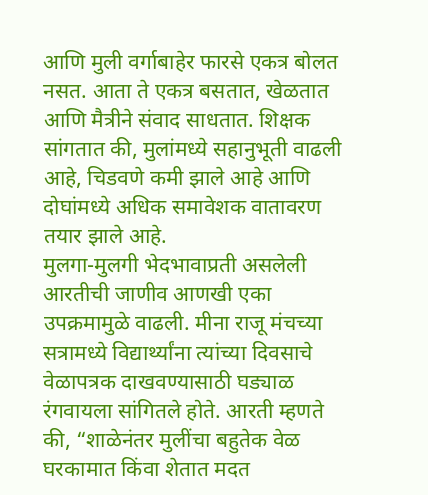आणि मुली वर्गाबाहेर फारसे एकत्र बोलत नसत. आता ते एकत्र बसतात, खेळतात आणि मैत्रीने संवाद साधतात. शिक्षक सांगतात की, मुलांमध्ये सहानुभूती वाढली आहे, चिडवणे कमी झाले आहे आणि दोघांमध्ये अधिक समावेशक वातावरण तयार झाले आहे.
मुलगा-मुलगी भेदभावाप्रती असलेली आरतीची जाणीव आणखी एका उपक्रमामुळे वाढली. मीना राजू मंचच्या सत्रामध्ये विद्यार्थ्यांना त्यांच्या दिवसाचे वेळापत्रक दाखवण्यासाठी घड्याळ रंगवायला सांगितले होते. आरती म्हणते की, “शाळेनंतर मुलींचा बहुतेक वेळ घरकामात किंवा शेतात मदत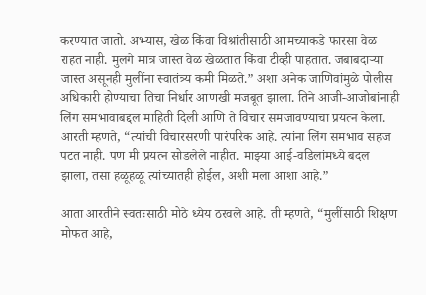करण्यात जातो. अभ्यास, खेळ किंवा विश्रांतीसाठी आमच्याकडे फारसा वेळ राहत नाही. मुलगे मात्र जास्त वेळ खेळतात किंवा टीव्ही पाहतात. जबाबदाऱ्या जास्त असूनही मुलींना स्वातंत्र्य कमी मिळते.” अशा अनेक जाणिवांमुळे पोलीस अधिकारी होण्याचा तिचा निर्धार आणखी मजबूत झाला. तिने आजी-आजोबांनाही लिंग समभावाबद्दल माहिती दिली आणि ते विचार समजावण्याचा प्रयत्न केला. आरती म्हणते, “त्यांची विचारसरणी पारंपरिक आहे. त्यांना लिंग समभाव सहज पटत नाही. पण मी प्रयत्न सोडलेले नाहीत. माझ्या आई-वडिलांमध्ये बदल झाला, तसा हळूहळू त्यांच्यातही होईल, अशी मला आशा आहे.”

आता आरतीने स्वतःसाठी मोठे ध्येय ठरवले आहे. ती म्हणते, “मुलींसाठी शिक्षण मोफत आहे,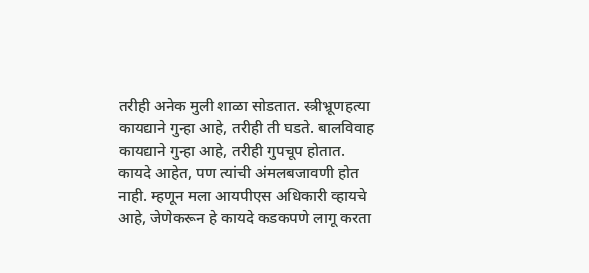तरीही अनेक मुली शाळा सोडतात. स्त्रीभ्रूणहत्या कायद्याने गुन्हा आहे, तरीही ती घडते. बालविवाह कायद्याने गुन्हा आहे, तरीही गुपचूप होतात. कायदे आहेत, पण त्यांची अंमलबजावणी होत नाही. म्हणून मला आयपीएस अधिकारी व्हायचे आहे, जेणेकरून हे कायदे कडकपणे लागू करता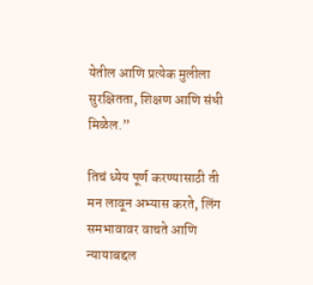येतील आणि प्रत्येक मुलीला सुरक्षितता, शिक्षण आणि संधी मिळेल.”

तिचं ध्येय पूर्ण करण्यासाठी ती मन लावून अभ्यास करते, लिंग समभावावर वाचते आणि न्यायाबद्दल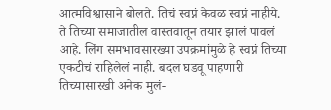आत्मविश्वासाने बोलते. तिचं स्वप्नं केवळ स्वप्नं नाहीये. ते तिच्या समाजातील वास्तवातून तयार झालं पावलं आहे. लिंग समभावसारख्या उपक्रमांमुळे हे स्वप्नं तिच्या एकटीचं राहिलेलं नाही. बदल घडवू पाहणारी तिच्यासारखी अनेक मुलं-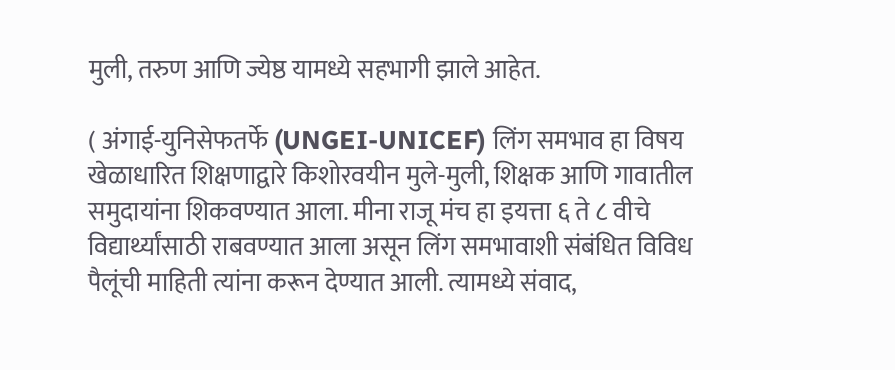मुली, तरुण आणि ज्येष्ठ यामध्ये सहभागी झाले आहेत.

( अंगाई-युनिसेफतर्फे (UNGEI-UNICEF) लिंग समभाव हा विषय खेळाधारित शिक्षणाद्वारे किशोरवयीन मुले-मुली, शिक्षक आणि गावातील समुदायांना शिकवण्यात आला. मीना राजू मंच हा इयत्ता ६ ते ८ वीचे विद्यार्थ्यांसाठी राबवण्यात आला असून लिंग समभावाशी संबंधित विविध पैलूंची माहिती त्यांना करून देण्यात आली. त्यामध्ये संवाद,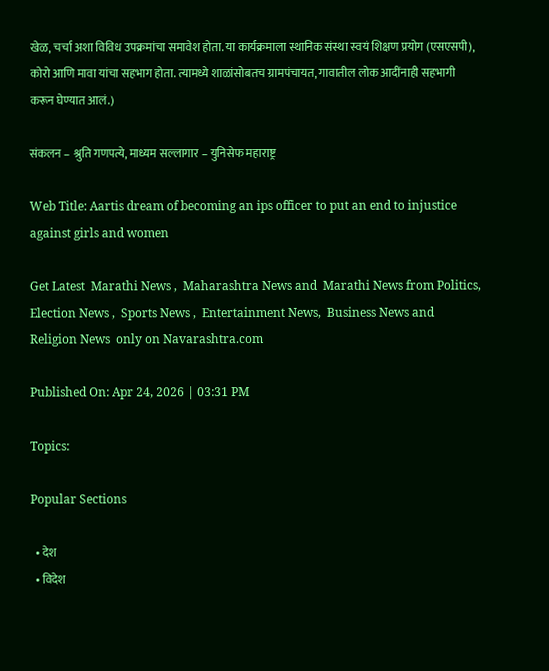खेळ, चर्चा अशा विविध उपक्रमांचा समावेश होता. या कार्यक्रमाला स्थानिक संस्था स्वयं शिक्षण प्रयोग (एसएसपी), कोरो आणि मावा यांचा सहभाग होता. त्यामध्ये शाळांसोबतच ग्रामपंचायत, गावातील लोक आदींनाही सहभागी करून घेण्यात आलं.)

संकलन – श्रुति गणपत्ये, माध्यम सल्लागार – युनिसेफ महाराष्ट्र

Web Title: Aartis dream of becoming an ips officer to put an end to injustice against girls and women

Get Latest  Marathi News ,  Maharashtra News and  Marathi News from Politics,  Election News ,  Sports News ,  Entertainment News,  Business News and   Religion News  only on Navarashtra.com

Published On: Apr 24, 2026 | 03:31 PM

Topics:

Popular Sections

  • देश
  • विदेश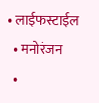• लाईफस्टाईल
  • मनोरंजन
  •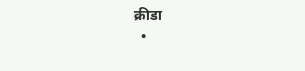क्रीडा
  •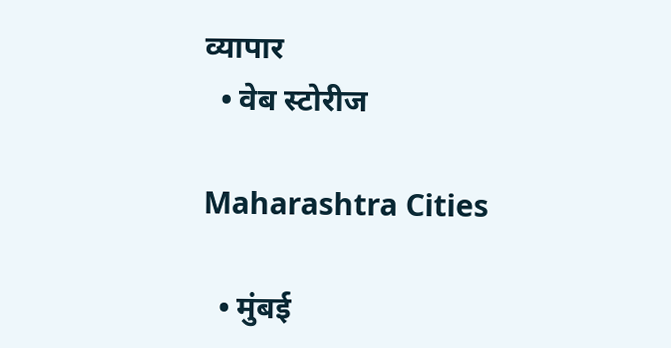व्यापार
  • वेब स्टोरीज

Maharashtra Cities

  • मुंबई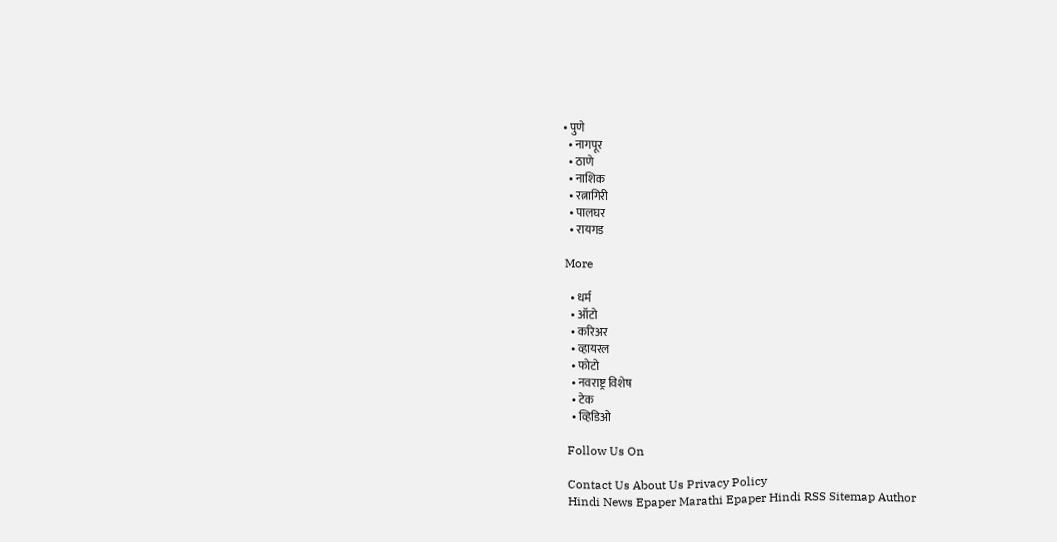• पुणे
  • नागपूर
  • ठाणे
  • नाशिक
  • रत्नागिरी
  • पालघर
  • रायगड

More

  • धर्म
  • ऑटो
  • करिअर
  • व्हायरल
  • फोटो
  • नवराष्ट्र विशेष
  • टेक
  • व्हिडिओ

Follow Us On

Contact Us About Us Privacy Policy
Hindi News Epaper Marathi Epaper Hindi RSS Sitemap Author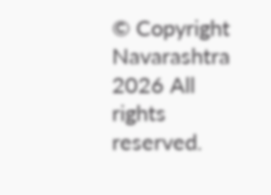© Copyright Navarashtra 2026 All rights reserved.